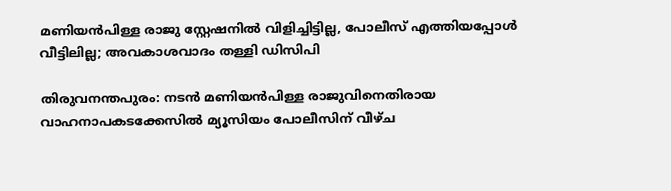മണിയൻപിള്ള രാജു സ്റ്റേഷനിൽ വിളിച്ചിട്ടില്ല, പോലീസ് എത്തിയപ്പോൾ വീട്ടിലില്ല; അവകാശവാദം തള്ളി ഡിസിപി

തിരുവനന്തപുരം: നടൻ മണിയൻപിള്ള രാജുവിനെതിരായ വാഹനാപകടക്കേസിൽ മ്യൂസിയം പോലീസിന് വീഴ്ച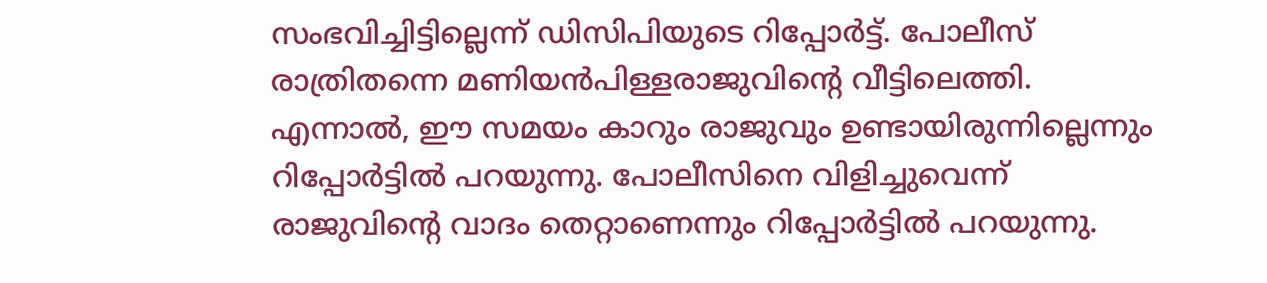സംഭവിച്ചിട്ടില്ലെന്ന് ഡിസിപിയുടെ റിപ്പോർട്ട്. പോലീസ് രാത്രിതന്നെ മണിയൻപിള്ളരാജുവിന്റെ വീട്ടിലെത്തി. എന്നാൽ, ഈ സമയം കാറും രാജുവും ഉണ്ടായിരുന്നില്ലെന്നും റിപ്പോർട്ടിൽ പറയുന്നു. പോലീസിനെ വിളിച്ചുവെന്ന് രാജുവിന്റെ വാദം തെറ്റാണെന്നും റിപ്പോർട്ടിൽ പറയുന്നു.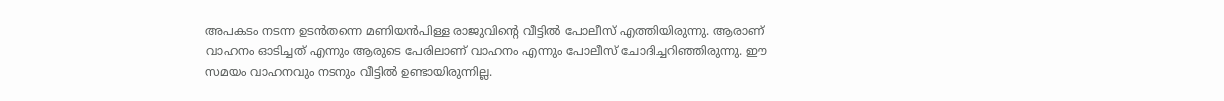അപകടം നടന്ന ഉടൻതന്നെ മണിയൻപിള്ള രാജുവിന്റെ വീട്ടിൽ പോലീസ് എത്തിയിരുന്നു. ആരാണ് വാഹനം ഓടിച്ചത് എന്നും ആരുടെ പേരിലാണ് വാഹനം എന്നും പോലീസ് ചോദിച്ചറിഞ്ഞിരുന്നു. ഈ സമയം വാഹനവും നടനും വീട്ടിൽ ഉണ്ടായിരുന്നില്ല.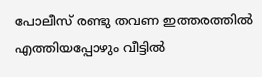പോലീസ് രണ്ടു തവണ ഇത്തരത്തിൽ എത്തിയപ്പോഴും വീട്ടിൽ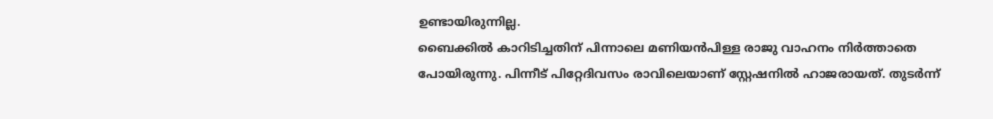ഉണ്ടായിരുന്നില്ല.
ബൈക്കിൽ കാറിടിച്ചതിന് പിന്നാലെ മണിയൻപിള്ള രാജു വാഹനം നിർത്താതെ പോയിരുന്നു. പിന്നീട് പിറ്റേദിവസം രാവിലെയാണ് സ്റ്റേഷനിൽ ഹാജരായത്. തുടർന്ന്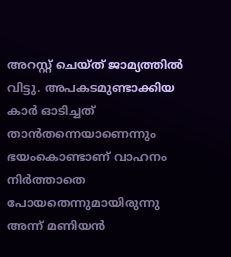അറസ്റ്റ് ചെയ്ത് ജാമ്യത്തിൽ വിട്ടു. അപകടമുണ്ടാക്കിയ കാർ ഓടിച്ചത് താൻതന്നെയാണെന്നും ഭയംകൊണ്ടാണ് വാഹനം നിർത്താതെ പോയതെന്നുമായിരുന്നു അന്ന് മണിയൻ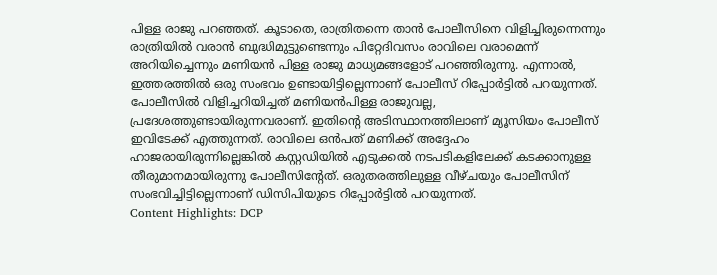പിള്ള രാജു പറഞ്ഞത്. കൂടാതെ, രാത്രിതന്നെ താൻ പോലീസിനെ വിളിച്ചിരുന്നെന്നും രാത്രിയിൽ വരാൻ ബുദ്ധിമുട്ടുണ്ടെന്നും പിറ്റേദിവസം രാവിലെ വരാമെന്ന് അറിയിച്ചെന്നും മണിയൻ പിള്ള രാജു മാധ്യമങ്ങളോട് പറഞ്ഞിരുന്നു. എന്നാൽ, ഇത്തരത്തിൽ ഒരു സംഭവം ഉണ്ടായിട്ടില്ലെന്നാണ് പോലീസ് റിപ്പോർട്ടിൽ പറയുന്നത്.
പോലീസിൽ വിളിച്ചറിയിച്ചത് മണിയൻപിള്ള രാജുവല്ല, പ്രദേശത്തുണ്ടായിരുന്നവരാണ്. ഇതിന്റെ അടിസ്ഥാനത്തിലാണ് മ്യൂസിയം പോലീസ് ഇവിടേക്ക് എത്തുന്നത്. രാവിലെ ഒൻപത് മണിക്ക് അദ്ദേഹം ഹാജരായിരുന്നില്ലെങ്കിൽ കസ്റ്റഡിയിൽ എടുക്കൽ നടപടികളിലേക്ക് കടക്കാനുള്ള തീരുമാനമായിരുന്നു പോലീസിന്റേത്. ഒരുതരത്തിലുള്ള വീഴ്ചയും പോലീസിന് സംഭവിച്ചിട്ടില്ലെന്നാണ് ഡിസിപിയുടെ റിപ്പോർട്ടിൽ പറയുന്നത്.
Content Highlights: DCP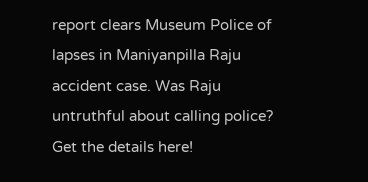report clears Museum Police of lapses in Maniyanpilla Raju accident case. Was Raju untruthful about calling police? Get the details here!